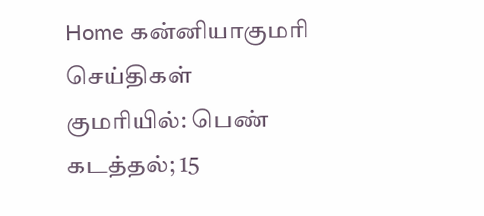Home கன்னியாகுமரி செய்திகள் குமரியில்: பெண் கடத்தல்; 15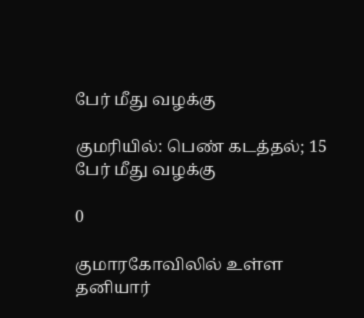பேர் மீது வழக்கு

குமரியில்: பெண் கடத்தல்; 15 பேர் மீது வழக்கு

0

குமாரகோவிலில் உள்ள தனியார்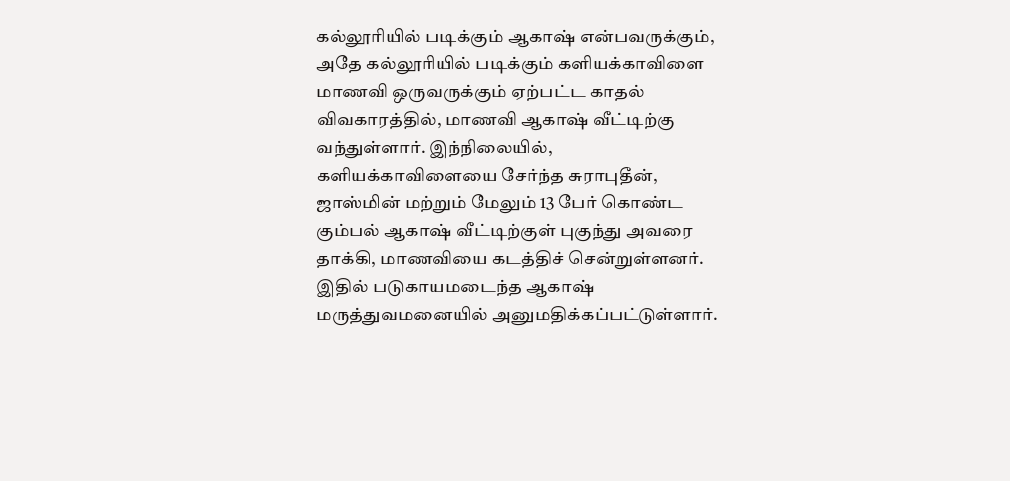கல்லூரியில் படிக்கும் ஆகாஷ் என்பவருக்கும், அதே கல்லூரியில் படிக்கும் களியக்காவிளை மாணவி ஒருவருக்கும் ஏற்பட்ட காதல் விவகாரத்தில், மாணவி ஆகாஷ் வீட்டிற்கு வந்துள்ளார். இந்நிலையில், களியக்காவிளையை சேர்ந்த சுராபுதீன், ஜாஸ்மின் மற்றும் மேலும் 13 பேர் கொண்ட கும்பல் ஆகாஷ் வீட்டிற்குள் புகுந்து அவரை தாக்கி, மாணவியை கடத்திச் சென்றுள்ளனர். இதில் படுகாயமடைந்த ஆகாஷ் மருத்துவமனையில் அனுமதிக்கப்பட்டுள்ளார்.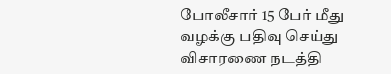போலீசார் 15 பேர் மீது வழக்கு பதிவு செய்து விசாரணை நடத்தி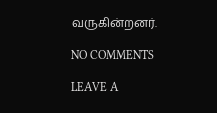வருகின்றனர்.

NO COMMENTS

LEAVE A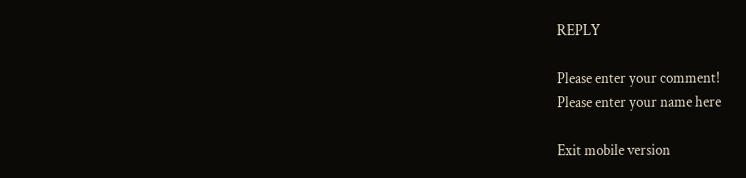REPLY

Please enter your comment!
Please enter your name here

Exit mobile version